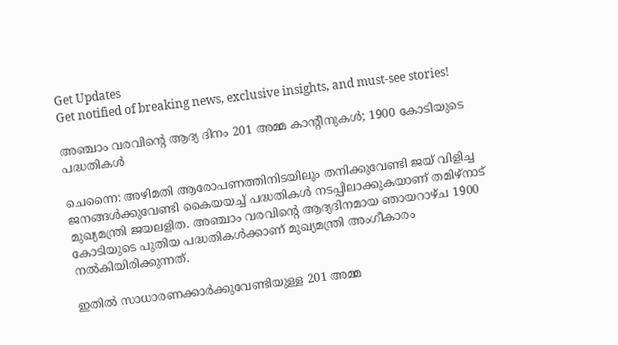Get Updates
Get notified of breaking news, exclusive insights, and must-see stories!

അഞ്ചാം വരവിന്റെ ആദ്യ ദിനം 201 അമ്മ കാന്റീനുകള്‍; 1900 കോടിയുടെ പദ്ധതികള്‍

ചെന്നൈ: അഴിമതി ആരോപണത്തിനിടയിലും തനിക്കുവേണ്ടി ജയ് വിളിച്ച ജനങ്ങള്‍ക്കുവേണ്ടി കൈയയച്ച് പദ്ധതികള്‍ നടപ്പിലാക്കുകയാണ് തമിഴ്‌നാട് മുഖ്യമന്ത്രി ജയലളിത. അഞ്ചാം വരവിന്റെ ആദ്യദിനമായ ഞായറാഴ്ച 1900 കോടിയുടെ പുതിയ പദ്ധതികള്‍ക്കാണ് മുഖ്യമന്ത്രി അംഗീകാരം നല്‍കിയിരിക്കുന്നത്.

ഇതില്‍ സാധാരണക്കാര്‍ക്കുവേണ്ടിയുള്ള 201 അമ്മ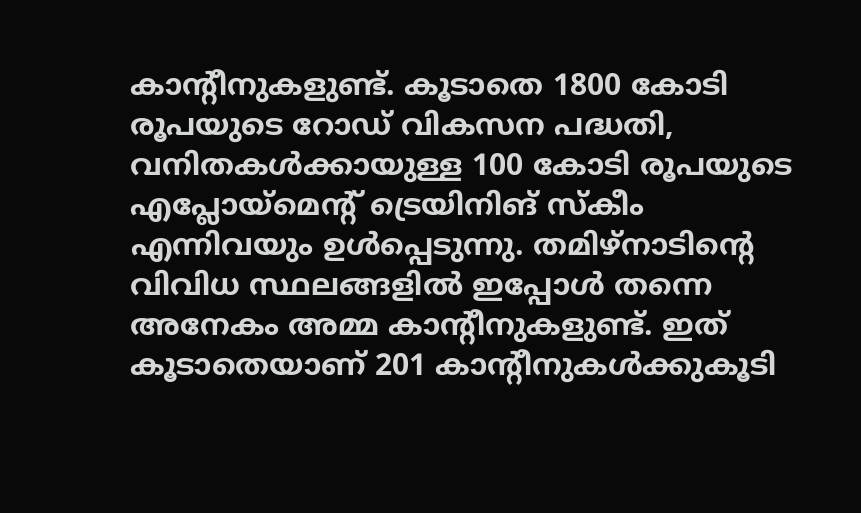കാന്റീനുകളുണ്ട്. കൂടാതെ 1800 കോടി രൂപയുടെ റോഡ് വികസന പദ്ധതി, വനിതകള്‍ക്കായുള്ള 100 കോടി രൂപയുടെ എപ്ലോയ്‌മെന്റ് ട്രെയിനിങ് സ്‌കീം എന്നിവയും ഉള്‍പ്പെടുന്നു. തമിഴ്‌നാടിന്റെ വിവിധ സ്ഥലങ്ങളില്‍ ഇപ്പോള്‍ തന്നെ അനേകം അമ്മ കാന്റീനുകളുണ്ട്. ഇത് കൂടാതെയാണ് 201 കാന്റീനുകള്‍ക്കുകൂടി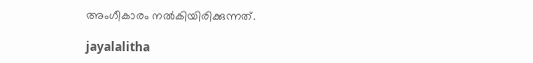അംഗീകാരം നല്‍കിയിരിക്കുന്നത്.

jayalalitha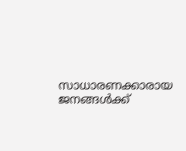സാധാരണക്കാരായ ജനങ്ങള്‍ക്ക്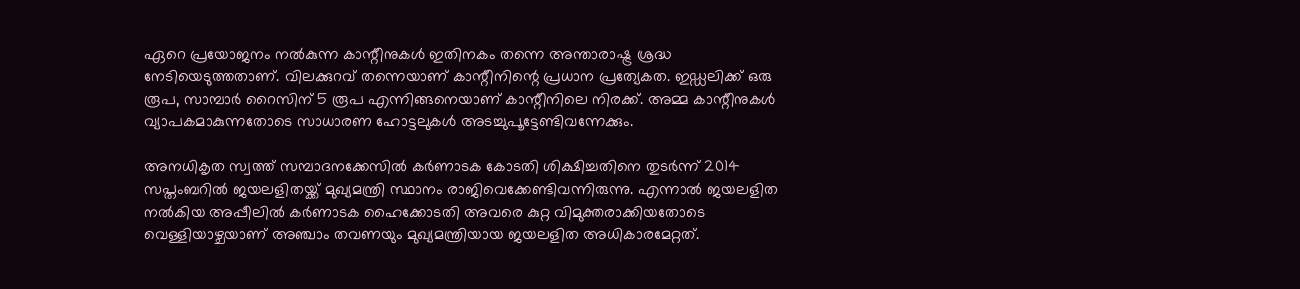ഏറെ പ്രയോജനം നല്‍കുന്ന കാന്റീനുകള്‍ ഇതിനകം തന്നെ അന്താരാഷ്ട്ര ശ്രദ്ധ നേടിയെടുത്തതാണ്. വിലക്കുറവ് തന്നെയാണ് കാന്റീനിന്റെ പ്രധാന പ്രത്യേകത. ഇഡ്ഡലിക്ക് ഒരു രൂപ, സാമ്പാര്‍ റൈസിന് 5 രൂപ എന്നിങ്ങനെയാണ് കാന്റീനിലെ നിരക്ക്. അമ്മ കാന്റീനുകള്‍ വ്യാപകമാകുന്നതോടെ സാധാരണ ഹോട്ടലുകള്‍ അടച്ചുപൂട്ടേണ്ടിവന്നേക്കും.

അനധികൃത സ്വത്ത് സമ്പാദനക്കേസില്‍ കര്‍ണാടക കോടതി ശിക്ഷിച്ചതിനെ തുടര്‍ന്ന് 2014 സപ്തംബറില്‍ ജയലളിതയ്ക്ക് മുഖ്യമന്ത്രി സ്ഥാനം രാജിവെക്കേണ്ടിവന്നിരുന്നു. എന്നാല്‍ ജയലളിത നല്‍കിയ അപ്പീലില്‍ കര്‍ണാടക ഹൈക്കോടതി അവരെ കുറ്റ വിമുക്തരാക്കിയതോടെ വെള്ളിയാഴ്ചയാണ് അഞ്ചാം തവണയും മുഖ്യമന്ത്രിയായ ജയലളിത അധികാരമേറ്റത്.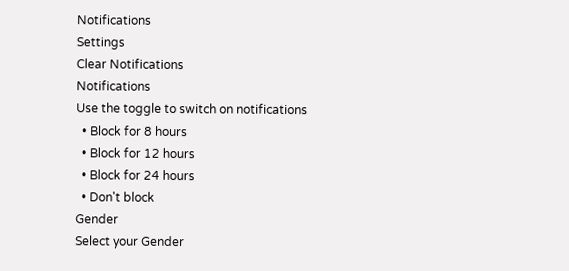Notifications
Settings
Clear Notifications
Notifications
Use the toggle to switch on notifications
  • Block for 8 hours
  • Block for 12 hours
  • Block for 24 hours
  • Don't block
Gender
Select your Gender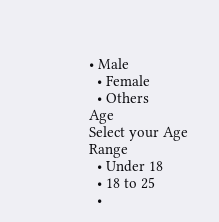• Male
  • Female
  • Others
Age
Select your Age Range
  • Under 18
  • 18 to 25
  •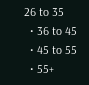26 to 35
  • 36 to 45
  • 45 to 55
  • 55+